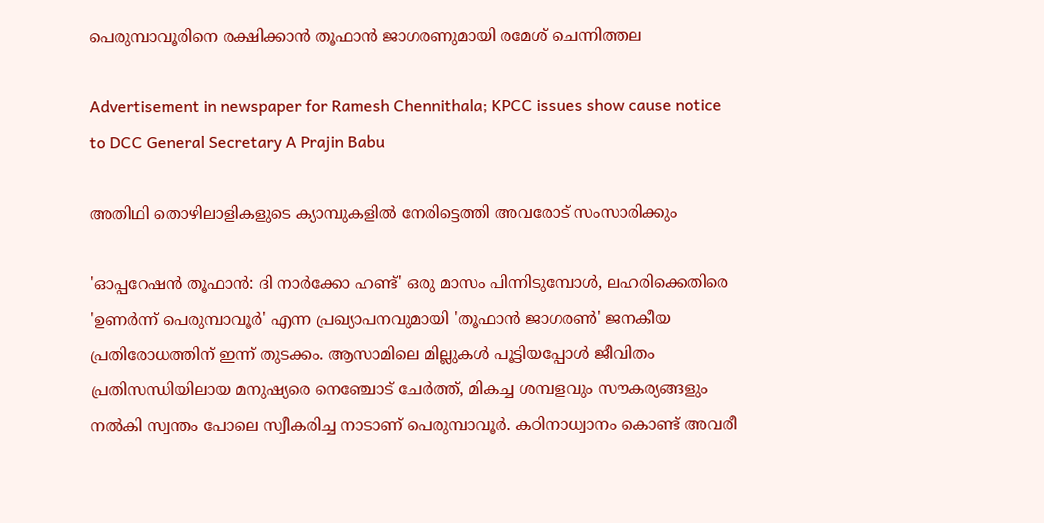പെരുമ്പാവൂരിനെ രക്ഷിക്കാന്‍ തൂഫാന്‍ ജാഗരണുമായി രമേശ് ചെന്നിത്തല

Advertisement in newspaper for Ramesh Chennithala; KPCC issues show cause notice to DCC General Secretary A Prajin Babu

അതിഥി തൊഴിലാളികളുടെ ക്യാമ്പുകളില്‍ നേരിട്ടെത്തി അവരോട് സംസാരിക്കും

'ഓപ്പറേഷന്‍ തൂഫാന്‍: ദി നാര്‍ക്കോ ഹണ്ട്' ഒരു മാസം പിന്നിടുമ്പോള്‍, ലഹരിക്കെതിരെ 'ഉണര്‍ന്ന് പെരുമ്പാവൂര്‍' എന്ന പ്രഖ്യാപനവുമായി 'തൂഫാന്‍ ജാഗരണ്‍' ജനകീയ പ്രതിരോധത്തിന് ഇന്ന് തുടക്കം. ആസാമിലെ മില്ലുകള്‍ പൂട്ടിയപ്പോള്‍ ജീവിതം പ്രതിസന്ധിയിലായ മനുഷ്യരെ നെഞ്ചോട് ചേര്‍ത്ത്, മികച്ച ശമ്പളവും സൗകര്യങ്ങളും നല്‍കി സ്വന്തം പോലെ സ്വീകരിച്ച നാടാണ് പെരുമ്പാവൂര്‍. കഠിനാധ്വാനം കൊണ്ട് അവരീ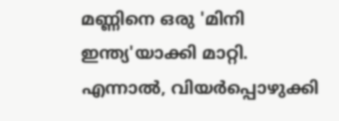മണ്ണിനെ ഒരു 'മിനി ഇന്ത്യ'യാക്കി മാറ്റി. എന്നാല്‍, വിയര്‍പ്പൊഴുക്കി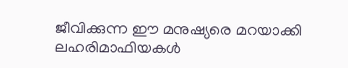ജീവിക്കുന്ന ഈ മനുഷ്യരെ മറയാക്കി ലഹരിമാഫിയകള്‍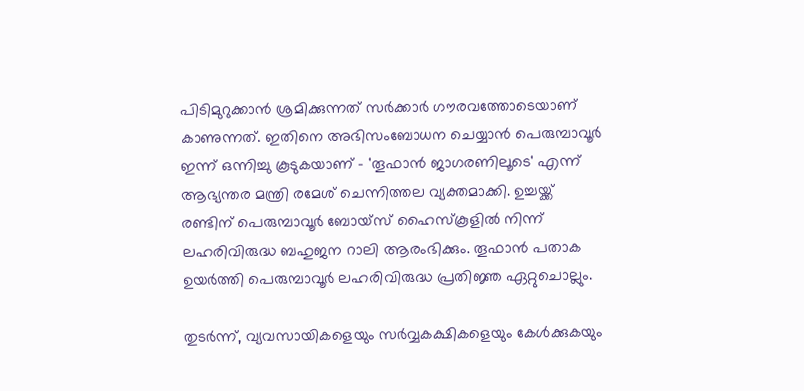പിടിമുറുക്കാന്‍ ശ്രമിക്കുന്നത് സര്‍ക്കാര്‍ ഗൗരവത്തോടെയാണ് കാണുന്നത്. ഇതിനെ അഭിസംബോധന ചെയ്യാന്‍ പെരുമ്പാവൂര്‍ ഇന്ന് ഒന്നിച്ചു കൂടുകയാണ് - 'തൂഫാന്‍ ജാഗരണിലൂടെ' എന്ന് ആഭ്യന്തര മന്ത്രി രമേശ് ചെന്നിത്തല വ്യക്തമാക്കി. ഉച്ചയ്ക്ക് രണ്ടിന് പെരുമ്പാവൂര്‍ ബോയ്‌സ് ഹൈസ്‌കൂളില്‍ നിന്ന് ലഹരിവിരുദ്ധ ബഹുജന റാലി ആരംഭിക്കും. തൂഫാന്‍ പതാക ഉയര്‍ത്തി പെരുമ്പാവൂര്‍ ലഹരിവിരുദ്ധ പ്രതിജ്ഞ ഏറ്റുചൊല്ലും.

തുടര്‍ന്ന്, വ്യവസായികളെയും സര്‍വ്വകക്ഷികളെയും കേള്‍ക്കുകയും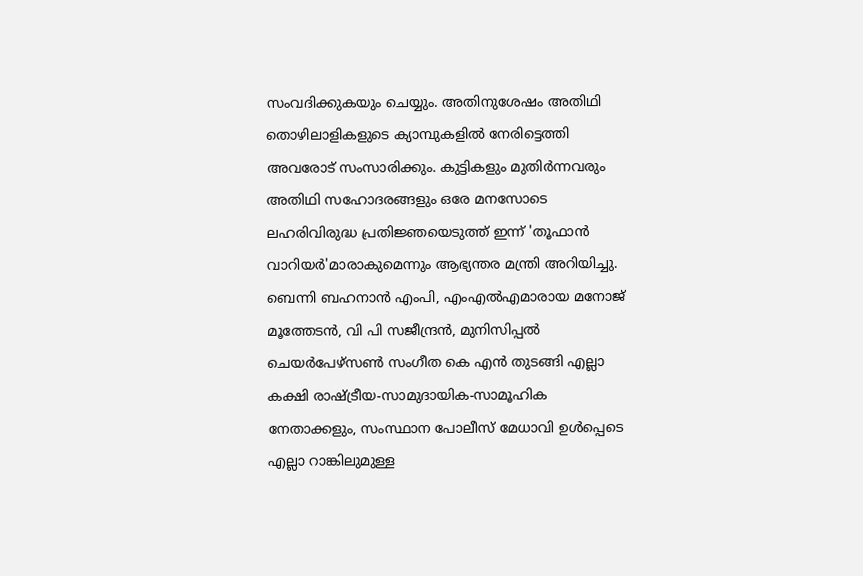സംവദിക്കുകയും ചെയ്യും. അതിനുശേഷം അതിഥി തൊഴിലാളികളുടെ ക്യാമ്പുകളില്‍ നേരിട്ടെത്തി അവരോട് സംസാരിക്കും. കുട്ടികളും മുതിര്‍ന്നവരും അതിഥി സഹോദരങ്ങളും ഒരേ മനസോടെ ലഹരിവിരുദ്ധ പ്രതിജ്ഞയെടുത്ത് ഇന്ന് 'തൂഫാന്‍ വാറിയര്‍'മാരാകുമെന്നും ആഭ്യന്തര മന്ത്രി അറിയിച്ചു. ബെന്നി ബഹനാന്‍ എംപി, എംഎല്‍എമാരായ മനോജ് മൂത്തേടന്‍, വി പി സജീന്ദ്രന്‍, മുനിസിപ്പല്‍ ചെയര്‍പേഴ്‌സണ്‍ സംഗീത കെ എന്‍ തുടങ്ങി എല്ലാ കക്ഷി രാഷ്ട്രീയ-സാമുദായിക-സാമൂഹിക നേതാക്കളും, സംസ്ഥാന പോലീസ് മേധാവി ഉള്‍പ്പെടെ എല്ലാ റാങ്കിലുമുള്ള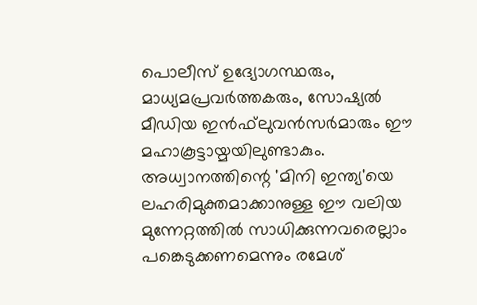പൊലീസ് ഉദ്യോഗസ്ഥരും, മാധ്യമപ്രവര്‍ത്തകരും, സോഷ്യല്‍ മീഡിയ ഇന്‍ഫ്‌ലുവന്‍സര്‍മാരും ഈ മഹാകൂട്ടായ്മയിലുണ്ടാകും. അധ്വാനത്തിന്റെ 'മിനി ഇന്ത്യ'യെ ലഹരിമുക്തമാക്കാനുള്ള ഈ വലിയ മുന്നേറ്റത്തില്‍ സാധിക്കുന്നവരെല്ലാം പങ്കെടുക്കണമെന്നും രമേശ്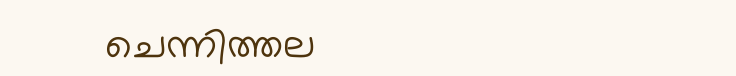ചെന്നിത്തല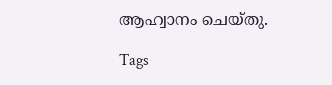ആഹ്വാനം ചെയ്തു.

Tags